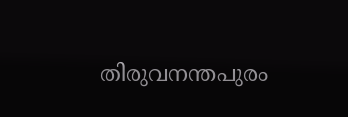തിരുവനന്തപുരം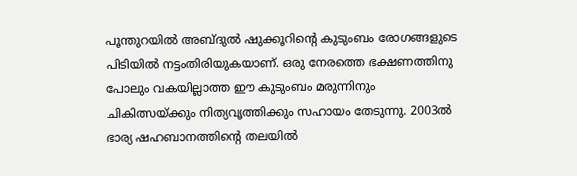പൂന്തുറയിൽ അബ്ദുൽ ഷുക്കൂറിൻ്റെ കുടുംബം രോഗങ്ങളുടെ പിടിയിൽ നട്ടംതിരിയുകയാണ്. ഒരു നേരത്തെ ഭക്ഷണത്തിനു പോലും വകയില്ലാത്ത ഈ കുടുംബം മരുന്നിനും ചികിത്സയ്ക്കും നിത്യവൃത്തിക്കും സഹായം തേടുന്നു. 2003ൽ ഭാര്യ ഷഹബാനത്തിൻ്റെ തലയിൽ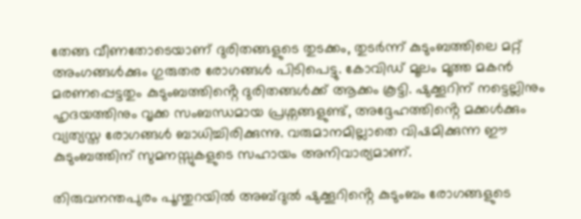തേങ്ങ വീണതോടെയാണ് ദുരിതങ്ങളുടെ തുടക്കം, തുടർന്ന് കുടുംബത്തിലെ മറ്റ് അംഗങ്ങൾക്കും ഗുരുതര രോഗങ്ങൾ പിടിപെട്ടു. കോവിഡ് മൂലം മൂത്ത മകൻ മരണപ്പെട്ടതും കുടുംബത്തിൻ്റെ ദുരിതങ്ങൾക്ക് ആക്കം കൂട്ടി. ഷുക്കൂറിന് നട്ടെല്ലിനും ഹൃദയത്തിനും വൃക്ക സംബന്ധമായ പ്രശ്നങ്ങളുണ്ട്, അദ്ദേഹത്തിൻ്റെ മക്കൾക്കും വ്യത്യസ്ത രോഗങ്ങൾ ബാധിച്ചിരിക്കുന്നു. വരുമാനമില്ലാതെ വിഷമിക്കുന്ന ഈ കുടുംബത്തിന് സുമനസ്സുകളുടെ സഹായം അനിവാര്യമാണ്.

തിരുവനന്തപുരം പൂന്തുറയിൽ അബ്ദുൽ ഷുക്കൂറിൻ്റെ കുടുംബം രോഗങ്ങളുടെ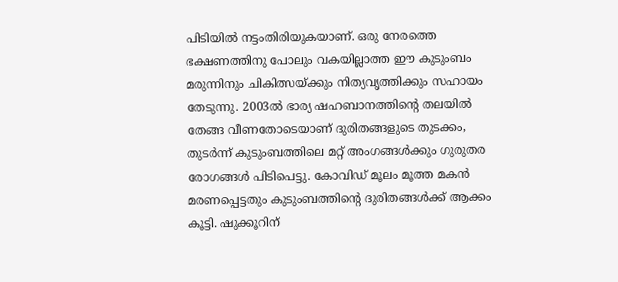പിടിയിൽ നട്ടംതിരിയുകയാണ്. ഒരു നേരത്തെ ഭക്ഷണത്തിനു പോലും വകയില്ലാത്ത ഈ കുടുംബം മരുന്നിനും ചികിത്സയ്ക്കും നിത്യവൃത്തിക്കും സഹായം തേടുന്നു. 2003ൽ ഭാര്യ ഷഹബാനത്തിൻ്റെ തലയിൽ തേങ്ങ വീണതോടെയാണ് ദുരിതങ്ങളുടെ തുടക്കം, തുടർന്ന് കുടുംബത്തിലെ മറ്റ് അംഗങ്ങൾക്കും ഗുരുതര രോഗങ്ങൾ പിടിപെട്ടു. കോവിഡ് മൂലം മൂത്ത മകൻ മരണപ്പെട്ടതും കുടുംബത്തിൻ്റെ ദുരിതങ്ങൾക്ക് ആക്കം കൂട്ടി. ഷുക്കൂറിന്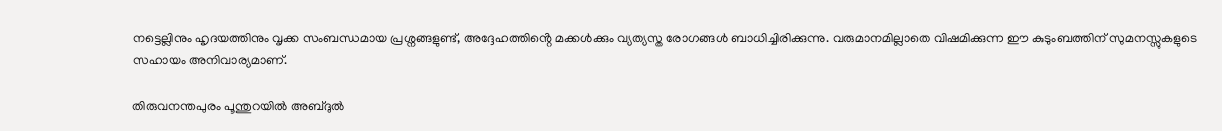നട്ടെല്ലിനും ഹൃദയത്തിനും വൃക്ക സംബന്ധമായ പ്രശ്നങ്ങളുണ്ട്, അദ്ദേഹത്തിൻ്റെ മക്കൾക്കും വ്യത്യസ്ത രോഗങ്ങൾ ബാധിച്ചിരിക്കുന്നു. വരുമാനമില്ലാതെ വിഷമിക്കുന്ന ഈ കുടുംബത്തിന് സുമനസ്സുകളുടെ സഹായം അനിവാര്യമാണ്.

തിരുവനന്തപുരം പൂന്തുറയിൽ അബ്ദുൽ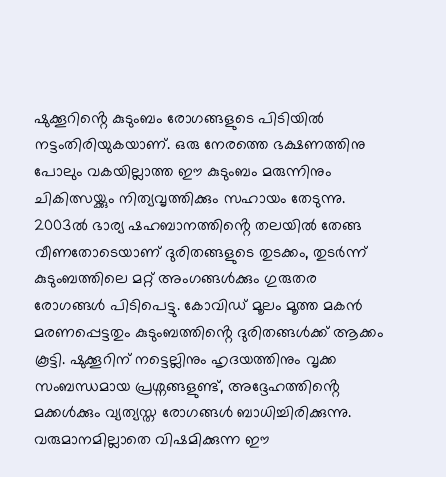ഷുക്കൂറിൻ്റെ കുടുംബം രോഗങ്ങളുടെ പിടിയിൽ നട്ടംതിരിയുകയാണ്. ഒരു നേരത്തെ ഭക്ഷണത്തിനു പോലും വകയില്ലാത്ത ഈ കുടുംബം മരുന്നിനും ചികിത്സയ്ക്കും നിത്യവൃത്തിക്കും സഹായം തേടുന്നു. 2003ൽ ഭാര്യ ഷഹബാനത്തിൻ്റെ തലയിൽ തേങ്ങ വീണതോടെയാണ് ദുരിതങ്ങളുടെ തുടക്കം, തുടർന്ന് കുടുംബത്തിലെ മറ്റ് അംഗങ്ങൾക്കും ഗുരുതര രോഗങ്ങൾ പിടിപെട്ടു. കോവിഡ് മൂലം മൂത്ത മകൻ മരണപ്പെട്ടതും കുടുംബത്തിൻ്റെ ദുരിതങ്ങൾക്ക് ആക്കം കൂട്ടി. ഷുക്കൂറിന് നട്ടെല്ലിനും ഹൃദയത്തിനും വൃക്ക സംബന്ധമായ പ്രശ്നങ്ങളുണ്ട്, അദ്ദേഹത്തിൻ്റെ മക്കൾക്കും വ്യത്യസ്ത രോഗങ്ങൾ ബാധിച്ചിരിക്കുന്നു. വരുമാനമില്ലാതെ വിഷമിക്കുന്ന ഈ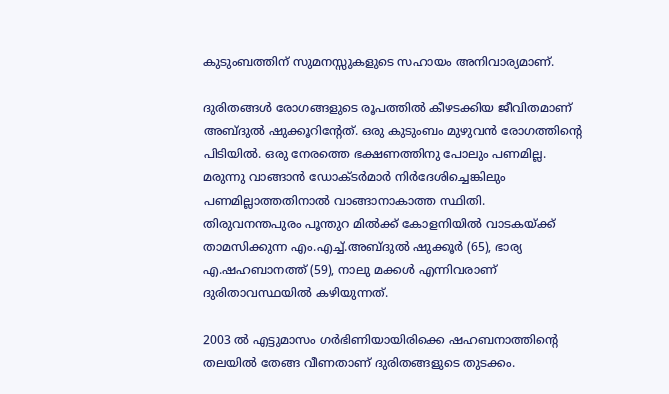കുടുംബത്തിന് സുമനസ്സുകളുടെ സഹായം അനിവാര്യമാണ്.

ദുരിതങ്ങൾ രോഗങ്ങളുടെ രൂപത്തിൽ കീഴടക്കിയ ജീവിതമാണ് അബ്ദുൽ ഷുക്കൂറിന്റേത്. ഒരു കുടുംബം മുഴുവൻ രോഗത്തിന്റെ പിടിയിൽ. ഒരു നേരത്തെ ഭക്ഷണത്തിനു പോലും പണമില്ല. മരുന്നു വാങ്ങാൻ ഡോക്ടർമാർ നിർദേശിച്ചെങ്കിലും പണമില്ലാത്തതിനാൽ വാങ്ങാനാകാത്ത സ്ഥിതി. തിരുവനന്തപുരം പൂന്തുറ മിൽക്ക് കോളനിയിൽ വാടകയ്ക്ക് താമസിക്കുന്ന എം.എച്ച്.അബ്ദുൽ ഷുക്കൂർ (65), ഭാര്യ എ.ഷഹബാനത്ത് (59), നാലു മക്കൾ എന്നിവരാണ് ദുരിതാവസ്ഥയിൽ കഴിയുന്നത്.

2003 ൽ എട്ടുമാസം ഗർഭിണിയായിരിക്കെ ഷഹബനാത്തിന്റെ തലയിൽ തേങ്ങ വീണതാണ് ദുരിതങ്ങളുടെ തുടക്കം.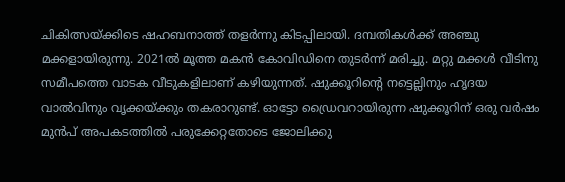ചികിത്സയ്ക്കിടെ ഷഹബനാത്ത് തളർന്നു കിടപ്പിലായി. ദമ്പതികൾക്ക് അഞ്ചു മക്കളായിരുന്നു. 2021ൽ മൂത്ത മകൻ കോവിഡിനെ തുടർന്ന് മരിച്ചു. മറ്റു മക്കൾ വീടിനു സമീപത്തെ വാടക വീടുകളിലാണ് കഴിയുന്നത്. ഷുക്കൂറിന്റെ നട്ടെല്ലിനും ഹൃദയ വാൽവിനും വൃക്കയ്ക്കും തകരാറുണ്ട്. ഓട്ടോ ഡ്രൈവറായിരുന്ന ഷുക്കൂറിന് ഒരു വർഷം മുൻപ് അപകടത്തിൽ പരുക്കേറ്റതോടെ ജോലിക്കു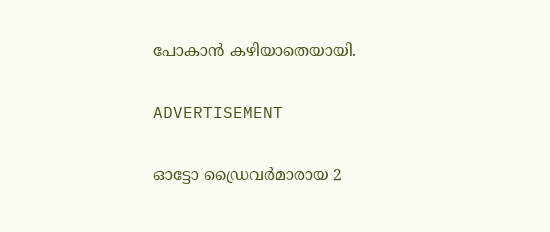പോകാൻ കഴിയാതെയായി.

ADVERTISEMENT

ഓട്ടോ ഡ്രൈവർമാരായ 2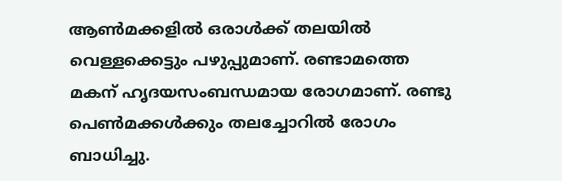ആൺമക്കളിൽ ഒരാൾക്ക് തലയിൽ വെള്ളക്കെട്ടും പഴുപ്പുമാണ്. രണ്ടാമത്തെ മകന് ഹൃദയസംബന്ധമായ രോഗമാണ്. രണ്ടു പെൺമക്കൾക്കും തലച്ചോറിൽ രോഗം ബാധിച്ചു.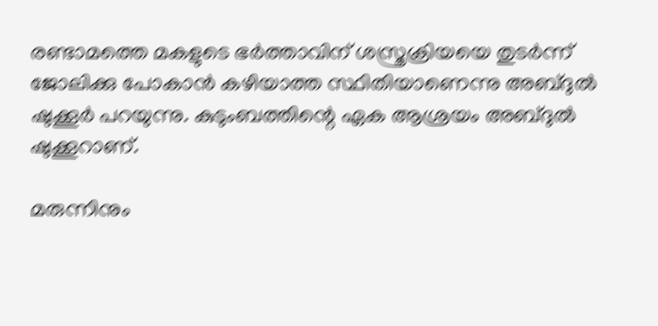രണ്ടാമത്തെ മകളുടെ ഭർത്താവിന് ശസ്ത്രക്രിയയെ തുടർന്ന് ജോലിക്കു പോകാൻ കഴിയാത്ത സ്ഥിതിയാണെന്നു അബ്ദുൽ ഷുക്കൂർ പറയുന്നു. കുടുംബത്തിന്റെ ഏക ആശ്രയം അബ്ദുൽ ഷുക്കൂറാണ്.

മരുന്നിനും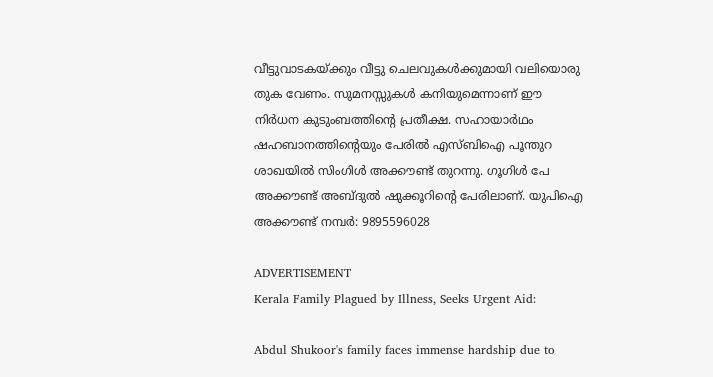വീട്ടുവാടകയ്ക്കും വീട്ടു ചെലവുകൾക്കുമായി വലിയൊരു തുക വേണം. സുമനസ്സുകൾ കനിയുമെന്നാണ് ഈ നിർധന കുടുംബത്തിന്റെ പ്രതീക്ഷ. സഹായാർഥം ഷഹബാനത്തിന്റെയും പേരിൽ എസ്ബിഐ പൂന്തുറ ശാഖയിൽ സിംഗിൾ അക്കൗണ്ട് തുറന്നു. ഗൂഗിൾ പേ അക്കൗണ്ട് അബ്ദുൽ ഷുക്കൂറിന്റെ പേരിലാണ്. യുപിഐ അക്കൗണ്ട് നമ്പർ: 9895596028

ADVERTISEMENT
Kerala Family Plagued by Illness, Seeks Urgent Aid:

Abdul Shukoor's family faces immense hardship due to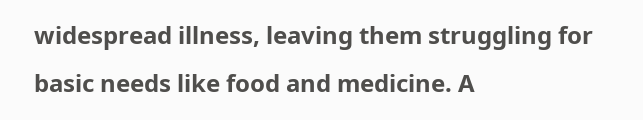widespread illness, leaving them struggling for basic needs like food and medicine. A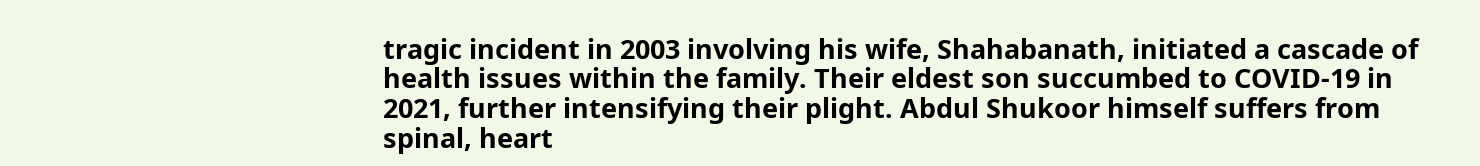tragic incident in 2003 involving his wife, Shahabanath, initiated a cascade of health issues within the family. Their eldest son succumbed to COVID-19 in 2021, further intensifying their plight. Abdul Shukoor himself suffers from spinal, heart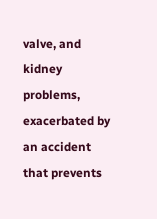valve, and kidney problems, exacerbated by an accident that prevents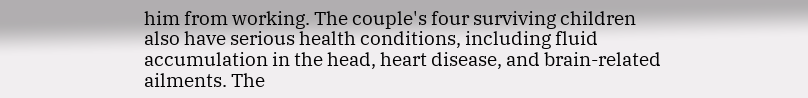him from working. The couple's four surviving children also have serious health conditions, including fluid accumulation in the head, heart disease, and brain-related ailments. The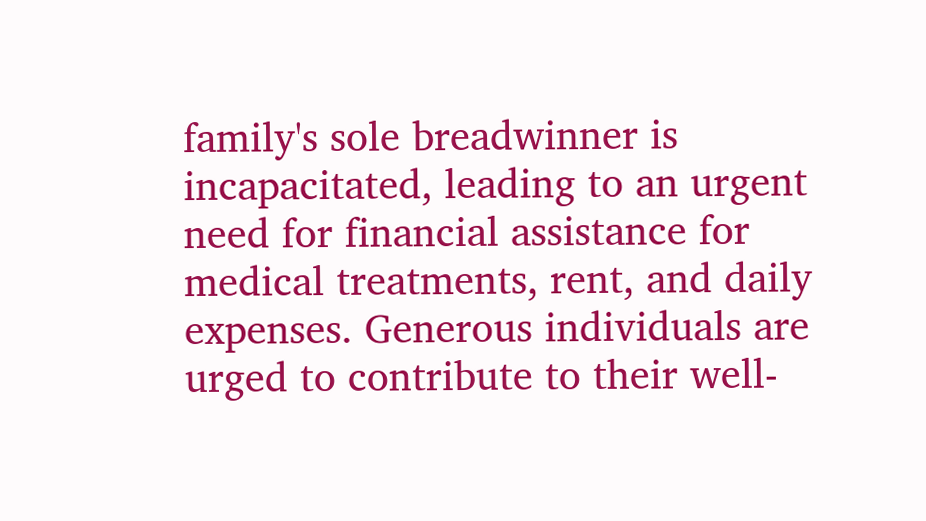family's sole breadwinner is incapacitated, leading to an urgent need for financial assistance for medical treatments, rent, and daily expenses. Generous individuals are urged to contribute to their well-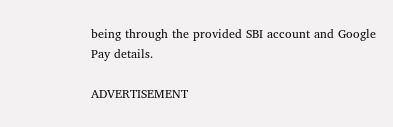being through the provided SBI account and Google Pay details.

ADVERTISEMENT